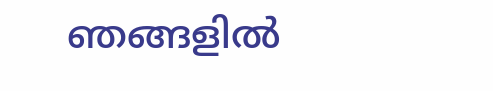ഞങ്ങളിൽ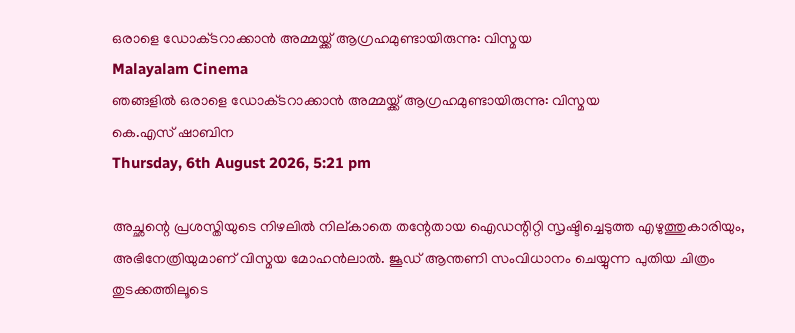ഒരാളെ ഡോക്‌ടറാക്കാൻ അമ്മയ്ക്ക് ആഗ്രഹമുണ്ടായിരുന്നു: വിസ്മയ
Malayalam Cinema
ഞങ്ങളിൽ ഒരാളെ ഡോക്‌ടറാക്കാൻ അമ്മയ്ക്ക് ആഗ്രഹമുണ്ടായിരുന്നു: വിസ്മയ
കെ.എസ് ഷാബിന
Thursday, 6th August 2026, 5:21 pm

അച്ഛന്റെ പ്രശസ്തിയുടെ നിഴലിൽ നില്കാതെ തന്റേതായ ഐഡന്റിറ്റി സൃഷ്ടിച്ചെടുത്ത എഴുത്തുകാരിയും, അഭിനേത്രിയുമാണ് വിസ്മയ മോഹൻലാൽ. ജൂഡ് ആന്തണി സംവിധാനം ചെയ്യുന്ന പുതിയ ചിത്രം തുടക്കത്തിലൂടെ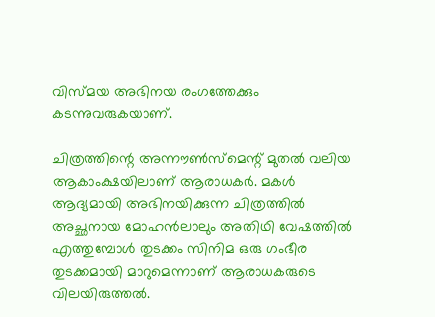വിസ്മയ അഭിനയ രംഗത്തേക്കും കടന്നുവരുകയാണ്.

ചിത്രത്തിന്റെ അന്നൗൺസ്‌മെന്റ് മുതൽ വലിയ ആകാംക്ഷയിലാണ് ആരാധകർ. മകൾ ആദ്യമായി അഭിനയിക്കുന്ന ചിത്രത്തിൽ അച്ഛനായ മോഹൻലാലും അതിഥി വേഷത്തിൽ എത്തുമ്പോൾ തുടക്കം സിനിമ ഒരു ഗംഭീര തുടക്കമായി മാറുമെന്നാണ് ആരാധകരുടെ വിലയിരുത്തൽ.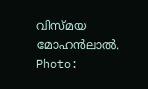വിസ്മയ മോഹൻലാൽ. Photo: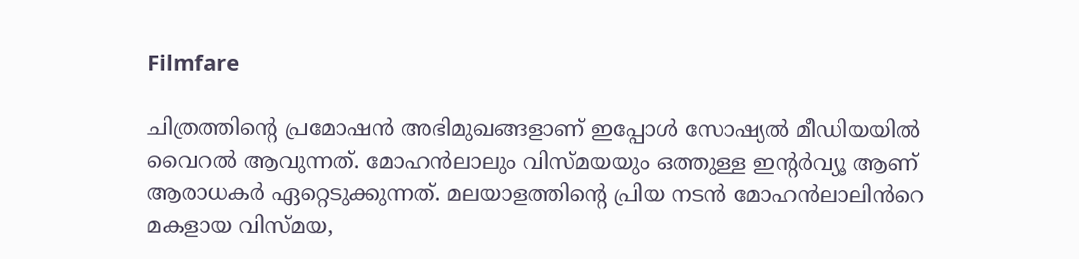Filmfare

ചിത്രത്തിന്റെ പ്രമോഷൻ അഭിമുഖങ്ങളാണ് ഇപ്പോൾ സോഷ്യൽ മീഡിയയിൽ വൈറൽ ആവുന്നത്. മോഹൻലാലും വിസ്മയയും ഒത്തുള്ള ഇന്റർവ്യൂ ആണ് ആരാധകർ ഏറ്റെടുക്കുന്നത്. മലയാളത്തിന്റെ പ്രിയ നടൻ മോഹൻലാലിൻറെ മകളായ വിസ്മയ,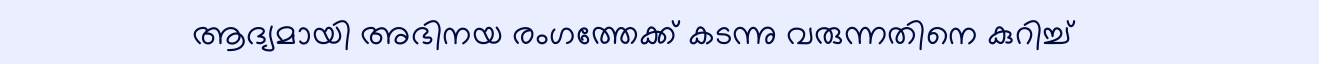ആദ്യമായി അഭിനയ രംഗത്തേക്ക് കടന്നു വരുന്നതിനെ കുറിച്ച്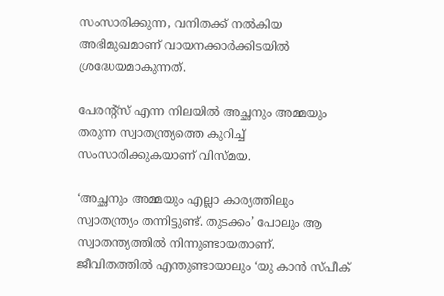സംസാരിക്കുന്ന, വനിതക്ക് നൽകിയ അഭിമുഖമാണ് വായനക്കാർക്കിടയിൽ ശ്രദ്ധേയമാകുന്നത്.

പേരന്റ്സ് എന്ന നിലയിൽ അച്ഛനും അമ്മയും തരുന്ന സ്വാതന്ത്ര്യത്തെ കുറിച്ച് സംസാരിക്കുകയാണ് വിസ്മയ.

‘അച്ഛനും അമ്മയും എല്ലാ കാര്യത്തിലും സ്വാതന്ത്ര്യം തന്നിട്ടുണ്ട്. തുടക്കം’ പോലും ആ സ്വാതന്ത്യത്തിൽ നിന്നുണ്ടായതാണ്. ജീവിതത്തിൽ എന്തുണ്ടായാലും ‘യു കാൻ സ്‌പീക്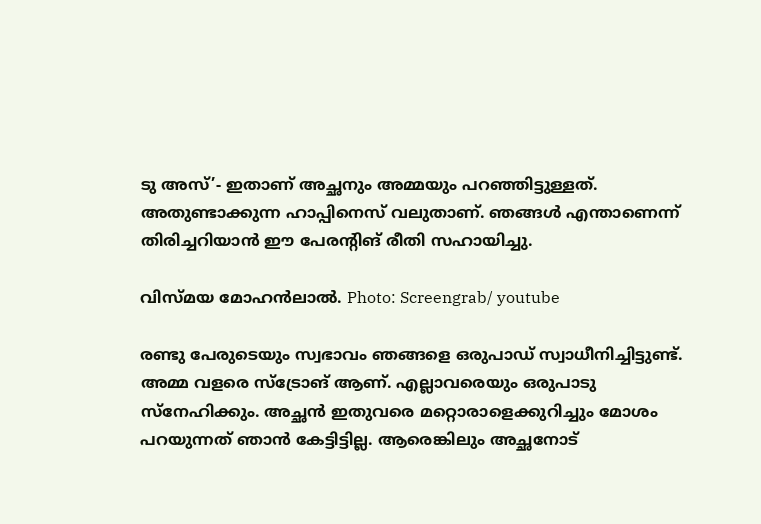ടു അസ്’- ഇതാണ് അച്ഛനും അമ്മയും പറഞ്ഞിട്ടുള്ളത്. അതുണ്ടാക്കുന്ന ഹാപ്പിനെസ് വലുതാണ്. ഞങ്ങൾ എന്താണെന്ന് തിരിച്ചറിയാൻ ഈ പേരന്റിങ് രീതി സഹായിച്ചു.

വിസ്മയ മോഹൻലാൽ. Photo: Screengrab/ youtube

രണ്ടു പേരുടെയും സ്വഭാവം ഞങ്ങളെ ഒരുപാഡ് സ്വാധീനിച്ചിട്ടുണ്ട്. അമ്മ വളരെ സ്ട്രോങ് ആണ്. എല്ലാവരെയും ഒരുപാടു സ്നേഹിക്കും. അച്ഛൻ ഇതുവരെ മറ്റൊരാളെക്കുറിച്ചും മോശം പറയുന്നത് ഞാൻ കേട്ടിട്ടില്ല. ആരെങ്കിലും അച്ഛനോട്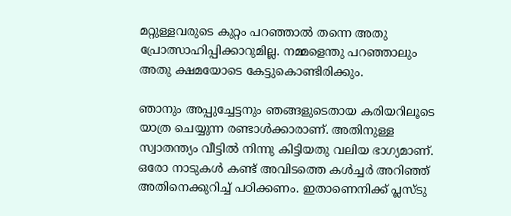മറ്റുള്ളവരുടെ കുറ്റം പറഞ്ഞാൽ തന്നെ അതു പ്രോത്സാഹിപ്പിക്കാറുമില്ല. നമ്മളെന്തു പറഞ്ഞാലും അതു ക്ഷമയോടെ കേട്ടുകൊണ്ടിരിക്കും.

ഞാനും അപ്പുച്ചേട്ടനും ഞങ്ങളുടെതായ കരിയറിലൂടെ യാത്ര ചെയ്യുന്ന രണ്ടാൾക്കാരാണ്. അതിനുള്ള സ്വാതന്ത്യം വീട്ടിൽ നിന്നു കിട്ടിയതു വലിയ ഭാഗ്യമാണ്. ഒരോ നാടുകൾ കണ്ട് അവിടത്തെ കൾച്ചർ അറിഞ്ഞ് അതിനെക്കുറിച്ച് പഠിക്കണം. ഇതാണെനിക്ക് പ്ലസ്‌ടു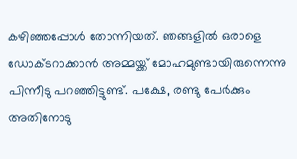കഴിഞ്ഞപ്പോൾ തോന്നിയത്. ഞങ്ങളിൽ ഒരാളെ ഡോക്‌ടറാക്കാൻ അമ്മയ്ക്ക് മോഹമുണ്ടായിരുന്നെന്നു പിന്നീടു പറഞ്ഞിട്ടുണ്ട്. പക്ഷേ, രണ്ടു പേർക്കും അതിനോടു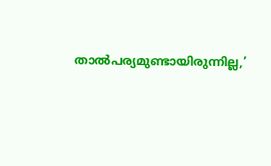താൽപര്യമുണ്ടായിരുന്നില്ല,’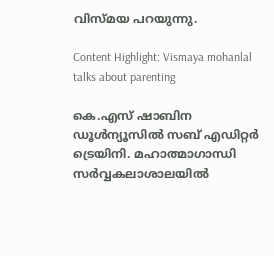വിസ്മയ പറയുന്നു.

Content Highlight: Vismaya mohanlal talks about parenting

കെ.എസ് ഷാബിന
ഡൂള്‍ന്യൂസില്‍ സബ് എഡിറ്റര്‍ ട്രെയിനി. മഹാത്മാഗാന്ധി സര്‍വ്വകലാശാലയില്‍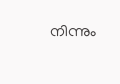നിന്നും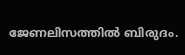ജേണലിസത്തില്‍ ബിരുദം.